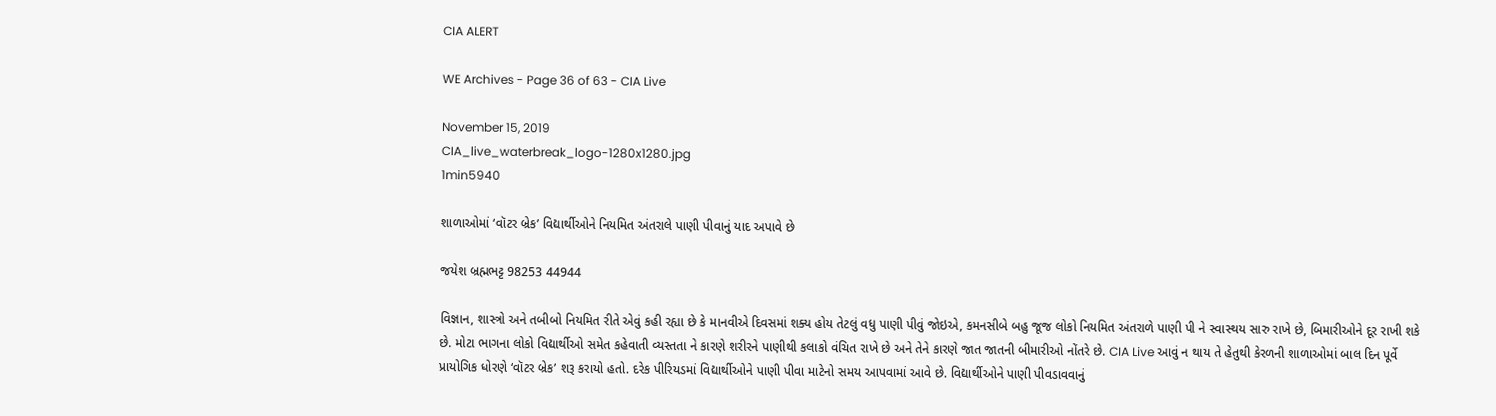CIA ALERT

WE Archives - Page 36 of 63 - CIA Live

November 15, 2019
CIA_live_waterbreak_logo-1280x1280.jpg
1min5940

શાળાઓમાં ‘વૉટર બ્રેક’ વિદ્યાર્થીઓને નિયમિત અંતરાલે પાણી પીવાનું યાદ અપાવે છે

જયેશ બ્રહ્મભટ્ટ 98253 44944

વિજ્ઞાન, શાસ્ત્રો અને તબીબો નિયમિત રીતે એવું કહી રહ્યા છે કે માનવીએ દિવસમાં શક્ય હોય તેટલું વધુ પાણી પીવું જોઇએ, કમનસીબે બહુ જૂજ લોકો નિયમિત અંતરાળે પાણી પી ને સ્વાસ્થય સારુ રાખે છે, બિમારીઓને દૂર રાખી શકે છે. મોટા ભાગના લોકો વિદ્યાર્થીઓ સમેત કહેવાતી વ્યસ્તતા ને કારણે શરીરને પાણીથી કલાકો વંચિત રાખે છે અને તેને કારણે જાત જાતની બીમારીઓ નોંતરે છે. CIA Live આવું ન થાય તે હેતુથી કેરળની શાળાઓમાં બાલ દિન પૂર્વે પ્રાયોગિક ધોરણે ‘વૉટર બ્રેક’ શરૂ કરાયો હતો. દરેક પીરિયડમાં વિદ્યાર્થીઓને પાણી પીવા માટેનો સમય આપવામાં આવે છે. વિદ્યાર્થીઓને પાણી પીવડાવવાનું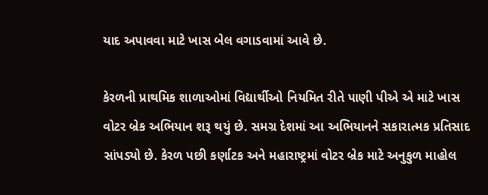યાદ અપાવવા માટે ખાસ બેલ વગાડવામાં આવે છે.

કેરળની પ્રાથમિક શાળાઓમાં વિદ્યાર્થીઓ નિયમિત રીતે પાણી પીએ એ માટે ખાસ વોટર બ્રેક અભિયાન શરૂ થયું છે. સમગ્ર દેશમાં આ અભિયાનને સકારાત્મક પ્રતિસાદ સાંપડ્યો છે. કેરળ પછી કર્ણાટક અને મહારાષ્ટ્રમાં વોટર બ્રેક માટે અનુકુળ માહોલ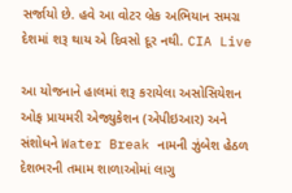સર્જાયો છે. હવે આ વોટર બ્રેક અભિયાન સમગ્ર દેશમાં શરૂ થાય એ દિવસો દૂર નથી. CIA Live

આ યોજનાને હાલમાં શરૂ કરાયેલા અસોસિયેશન ઓફ પ્રાયમરી એજ્યુકેશન (એપીઇઆર) અને સંશોધને Water Break નામની ઝુંબેશ હેઠળ દેશભરની તમામ શાળાઓમાં લાગુ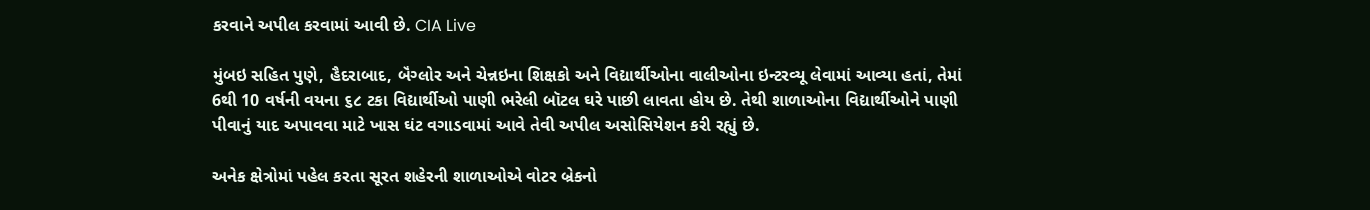કરવાને અપીલ કરવામાં આવી છે. CIA Live

મુંબઇ સહિત પુણે, હૈદરાબાદ, બૅંગ્લોર અને ચેન્નઇના શિક્ષકો અને વિદ્યાર્થીઓના વાલીઓના ઇન્ટરવ્યૂ લેવામાં આવ્યા હતાં, તેમાં 6થી 10 વર્ષની વયના ૬૮ ટકા વિદ્યાર્થીઓ પાણી ભરેલી બૉટલ ઘરે પાછી લાવતા હોય છે. તેથી શાળાઓના વિદ્યાર્થીઓને પાણી પીવાનું યાદ અપાવવા માટે ખાસ ઘંટ વગાડવામાં આવે તેવી અપીલ અસોસિયેશન કરી રહ્યું છે.

અનેક ક્ષેત્રોમાં પહેલ કરતા સૂરત શહેરની શાળાઓએ વોટર બ્રેકનો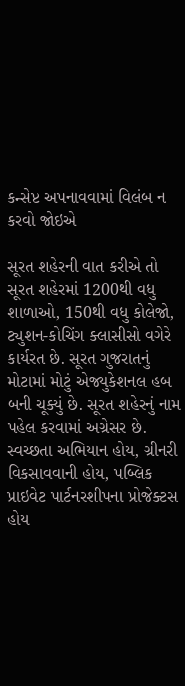કન્સેપ્ટ અપનાવવામાં વિલંબ ન કરવો જોઇએ

સૂરત શહેરની વાત કરીએ તો સૂરત શહેરમાં 1200થી વધુ શાળાઓ, 150થી વધુ કોલેજો, ટ્યુશન-કોચિંગ ક્લાસીસો વગેરે કાર્યરત છે. સૂરત ગુજરાતનું મોટામાં મોટું એજ્યુકેશનલ હબ બની ચૂક્યું છે. સૂરત શહેરનું નામ પહેલ કરવામાં અગ્રેસર છે. સ્વચ્છતા અભિયાન હોય, ગ્રીનરી વિકસાવવાની હોય, પબ્લિક પ્રાઇવેટ પાર્ટનરશીપના પ્રોજેક્ટસ હોય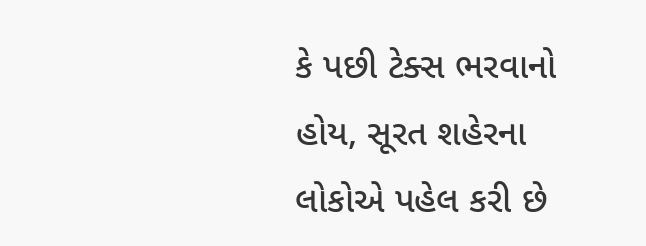કે પછી ટેક્સ ભરવાનો હોય, સૂરત શહેરના લોકોએ પહેલ કરી છે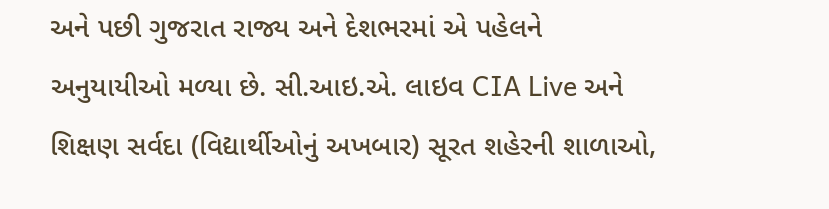અને પછી ગુજરાત રાજ્ય અને દેશભરમાં એ પહેલને અનુયાયીઓ મળ્યા છે. સી.આઇ.એ. લાઇવ CIA Live અને શિક્ષણ સર્વદા (વિદ્યાર્થીઓનું અખબાર) સૂરત શહેરની શાળાઓ,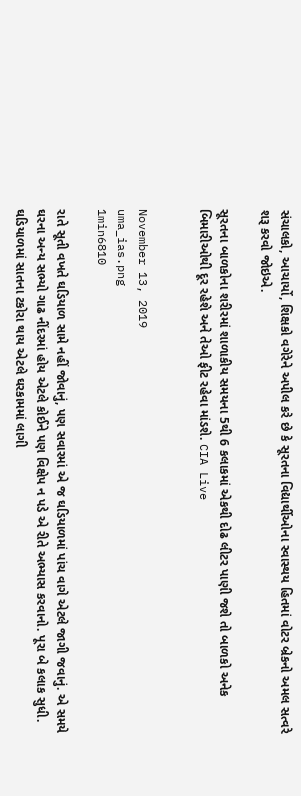સંચાલકો, આચાર્યો, શિક્ષકો વગેરેને અપીલ કરે છે કે સૂરતના વિદ્યાર્થીઓના સ્વાસ્થય હિતમાં વોટર બ્રેકનો અમલ સત્વરે શરૂ કરવો જોઇએ.

સૂરતના બાળકોના શરીરમાં શાળાકીય સમયના 5થી 6 કલાકમાં એકથી દોઢ લીટર પાણી જશે તો બાળકો અનેક બિમારીઓથી દૂર રહેશે અને તેઓ ફીટ રહેવા માંડશે. CIA Live


November 13, 2019
uma_ias.png
1min6810

રાતે સૂતી વખતે ઘડિયાળ સામે નહીં જોવાનું, પણ સવારમાં એ જ ઘડિયાળમાં પાંચ વાગે એટલે જાગી જવાનું. એ સમયે ઘરના અન્ય સભ્યો ગાઢ નીંદરમાં હોય એટલે કોઈને પણ વિક્ષેપ ન પડે એ રીતે અભ્યાસ કરવાનો. પૂરા બે કલાક સુધી. ઘડિયાળમાં સાતના ટકોરા થાય એટલે ઘરકામમાં લાગી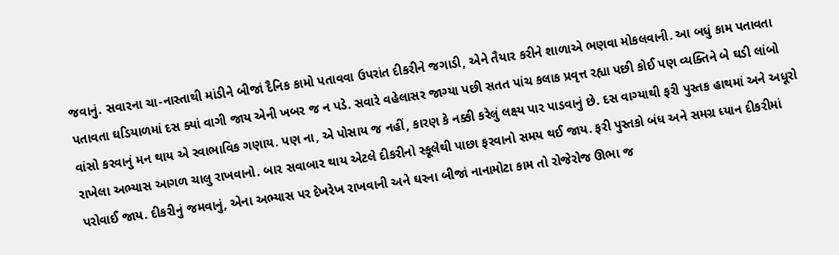જવાનું. સવારના ચા-નાસ્તાથી માંડીને બીજાં દૈનિક કામો પતાવવા ઉપરાંત દીકરીને જગાડી, એને તૈયાર કરીને શાળાએ ભણવા મોકલવાની. આ બધું કામ પતાવતા પતાવતા ઘડિયાળમાં દસ ક્યાં વાગી જાય એની ખબર જ ન પડે. સવારે વહેલાસર જાગ્યા પછી સતત પાંચ કલાક પ્રવૃત્ત રહ્યા પછી કોઈ પણ વ્યક્તિને બે ઘડી લાંબો વાંસો કરવાનું મન થાય એ સ્વાભાવિક ગણાય. પણ ના, એ પોસાય જ નહીં, કારણ કે નક્કી કરેલું લક્ષ્ય પાર પાડવાનું છે. દસ વાગ્યાથી ફરી પુસ્તક હાથમાં અને અધૂરો રાખેલા અભ્યાસ આગળ ચાલુ રાખવાનો. બાર સવાબાર થાય એટલે દીકરીનો સ્કૂલેથી પાછા ફરવાનો સમય થઈ જાય. ફરી પુસ્તકો બંધ અને સમગ્ર ધ્યાન દીકરીમાં પરોવાઈ જાય. દીકરીનું જમવાનું, એના અભ્યાસ પર દેખરેખ રાખવાની અને ઘરના બીજાં નાનામોટા કામ તો રોજેરોજ ઊભા જ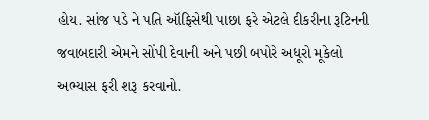હોય. સાંજ પડે ને પતિ ઑફિસેથી પાછા ફરે એટલે દીકરીના રૂટિનની જવાબદારી એમને સોંપી દેવાની અને પછી બપોરે અધૂરો મૂકેલો અભ્યાસ ફરી શરૂ કરવાનો.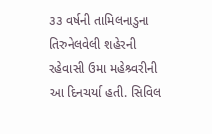૩૩ વર્ષની તામિલનાડુના તિરુનેલવેલી શહેરની રહેવાસી ઉમા મહેશ્ર્વરીની આ દિનચર્યા હતી. સિવિલ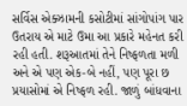સર્વિસ એક્ઝામની કસોટીમાં સાંગોપાંગ પાર ઉતરાય એ માટે ઉમા આ પ્રકારે મહેનત કરી રહી હતી. શરૂઆતમાં તેને નિષ્ફળતા મળી અને એ પણ એક-બે નહીં, પણ પૂરા છ પ્રયાસોમાં એ નિષ્ફળ રહી. જાળું બાંધવાના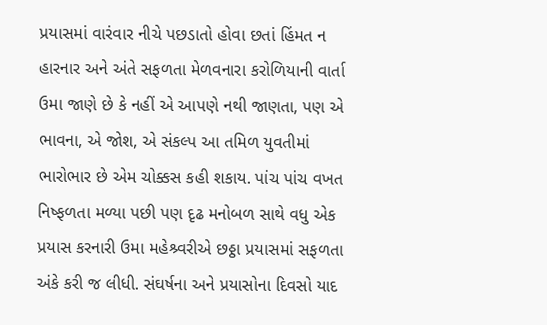પ્રયાસમાં વારંવાર નીચે પછડાતો હોવા છતાં હિંમત ન હારનાર અને અંતે સફળતા મેળવનારા કરોળિયાની વાર્તા ઉમા જાણે છે કે નહીં એ આપણે નથી જાણતા, પણ એ ભાવના, એ જોશ, એ સંકલ્પ આ તમિળ યુવતીમાં ભારોભાર છે એમ ચોક્કસ કહી શકાય. પાંચ પાંચ વખત નિષ્ફળતા મળ્યા પછી પણ દૃઢ મનોબળ સાથે વધુ એક પ્રયાસ કરનારી ઉમા મહેશ્ર્વરીએ છઠ્ઠા પ્રયાસમાં સફળતા અંકે કરી જ લીધી. સંઘર્ષના અને પ્રયાસોના દિવસો યાદ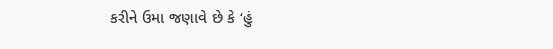કરીને ઉમા જણાવે છે કે ‘હું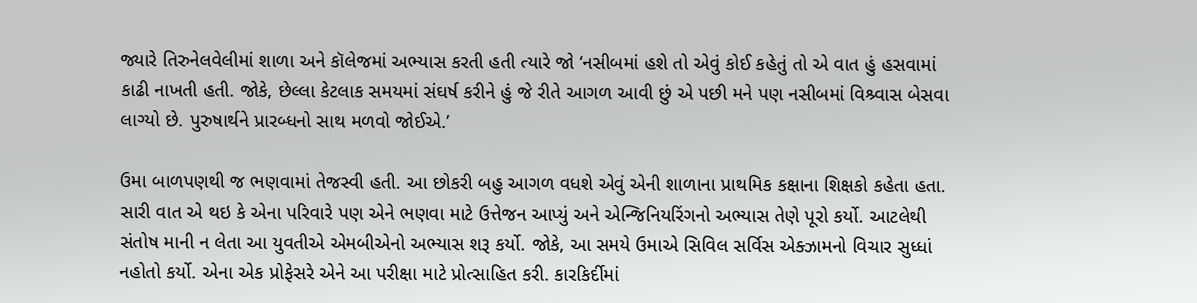જ્યારે તિરુનેલવેલીમાં શાળા અને કૉલેજમાં અભ્યાસ કરતી હતી ત્યારે જો ‘નસીબમાં હશે તો એવું કોઈ કહેતું તો એ વાત હું હસવામાં કાઢી નાખતી હતી. જોકે, છેલ્લા કેટલાક સમયમાં સંઘર્ષ કરીને હું જે રીતે આગળ આવી છું એ પછી મને પણ નસીબમાં વિશ્ર્વાસ બેસવા લાગ્યો છે. પુરુષાર્થને પ્રારબ્ધનો સાથ મળવો જોઈએ.’

ઉમા બાળપણથી જ ભણવામાં તેજસ્વી હતી. આ છોકરી બહુ આગળ વધશે એવું એની શાળાના પ્રાથમિક કક્ષાના શિક્ષકો કહેતા હતા. સારી વાત એ થઇ કે એના પરિવારે પણ એને ભણવા માટે ઉત્તેજન આપ્યું અને એન્જિનિયરિંગનો અભ્યાસ તેણે પૂરો કર્યો. આટલેથી સંતોષ માની ન લેતા આ યુવતીએ એમબીએનો અભ્યાસ શરૂ કર્યો. જોકે, આ સમયે ઉમાએ સિવિલ સર્વિસ એક્ઝામનો વિચાર સુધ્ધાં નહોતો કર્યો. એના એક પ્રોફેસરે એને આ પરીક્ષા માટે પ્રોત્સાહિત કરી. કારકિર્દીમાં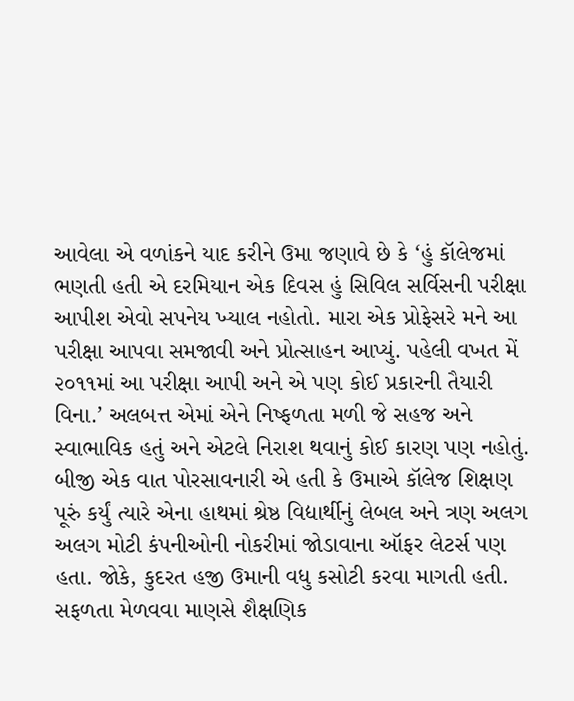આવેલા એ વળાંકને યાદ કરીને ઉમા જણાવે છે કે ‘હું કૉલેજમાં ભણતી હતી એ દરમિયાન એક દિવસ હું સિવિલ સર્વિસની પરીક્ષા આપીશ એવો સપનેય ખ્યાલ નહોતો. મારા એક પ્રોફેસરે મને આ પરીક્ષા આપવા સમજાવી અને પ્રોત્સાહન આપ્યું. પહેલી વખત મેં ૨૦૧૧માં આ પરીક્ષા આપી અને એ પણ કોઈ પ્રકારની તૈયારી વિના.’ અલબત્ત એમાં એને નિષ્ફળતા મળી જે સહજ અને સ્વાભાવિક હતું અને એટલે નિરાશ થવાનું કોઈ કારણ પણ નહોતું. બીજી એક વાત પોરસાવનારી એ હતી કે ઉમાએ કૉલેજ શિક્ષણ પૂરું કર્યું ત્યારે એના હાથમાં શ્રેષ્ઠ વિદ્યાર્થીનું લેબલ અને ત્રણ અલગ અલગ મોટી કંપનીઓની નોકરીમાં જોડાવાના ઑફર લેટર્સ પણ હતા. જોકે, કુદરત હજી ઉમાની વધુ કસોટી કરવા માગતી હતી. સફળતા મેળવવા માણસે શૈક્ષણિક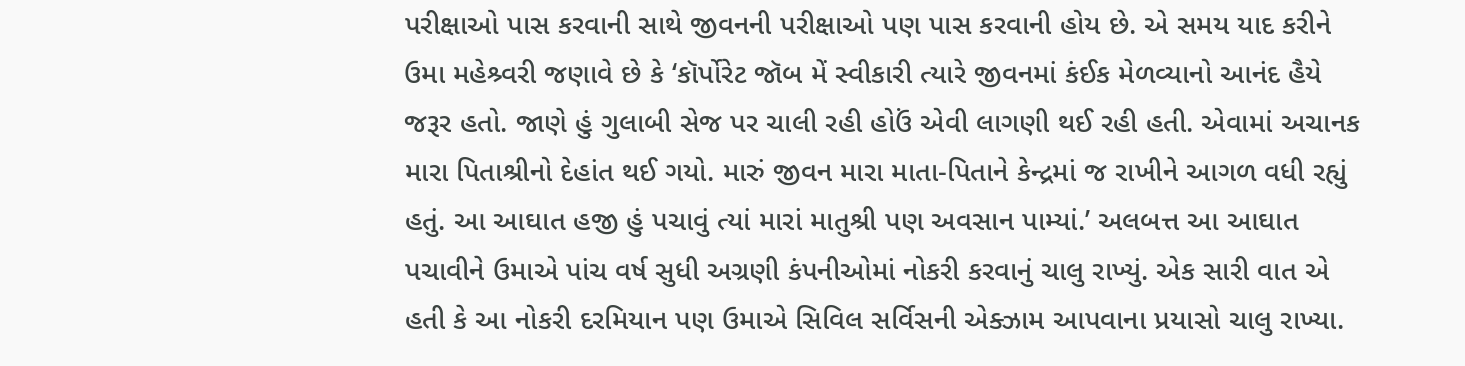પરીક્ષાઓ પાસ કરવાની સાથે જીવનની પરીક્ષાઓ પણ પાસ કરવાની હોય છે. એ સમય યાદ કરીને ઉમા મહેશ્ર્વરી જણાવે છે કે ‘કૉર્પોરેટ જૉબ મેં સ્વીકારી ત્યારે જીવનમાં કંઈક મેળવ્યાનો આનંદ હૈયે જરૂર હતો. જાણે હું ગુલાબી સેજ પર ચાલી રહી હોઉં એવી લાગણી થઈ રહી હતી. એવામાં અચાનક મારા પિતાશ્રીનો દેહાંત થઈ ગયો. મારું જીવન મારા માતા-પિતાને કેન્દ્રમાં જ રાખીને આગળ વધી રહ્યું હતું. આ આઘાત હજી હું પચાવું ત્યાં મારાં માતુશ્રી પણ અવસાન પામ્યાં.’ અલબત્ત આ આઘાત પચાવીને ઉમાએ પાંચ વર્ષ સુધી અગ્રણી કંપનીઓમાં નોકરી કરવાનું ચાલુ રાખ્યું. એક સારી વાત એ હતી કે આ નોકરી દરમિયાન પણ ઉમાએ સિવિલ સર્વિસની એક્ઝામ આપવાના પ્રયાસો ચાલુ રાખ્યા.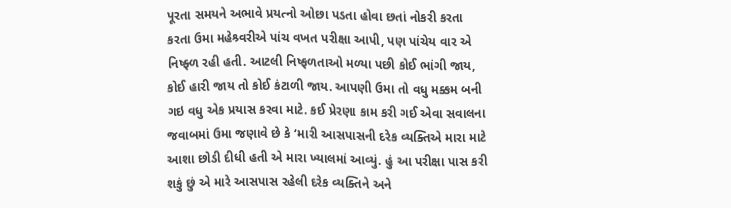પૂરતા સમયને અભાવે પ્રયત્નો ઓછા પડતા હોવા છતાં નોકરી કરતા કરતા ઉમા મહેશ્ર્વરીએ પાંચ વખત પરીક્ષા આપી, પણ પાંચેય વાર એ નિષ્ફ્ળ રહી હતી. આટલી નિષ્ફળતાઓ મળ્યા પછી કોઈ ભાંગી જાય, કોઈ હારી જાય તો કોઈ કંટાળી જાય. આપણી ઉમા તો વધુ મક્કમ બની ગઇ વધુ એક પ્રયાસ કરવા માટે. કઈ પ્રેરણા કામ કરી ગઈ એવા સવાલના જવાબમાં ઉમા જણાવે છે કે ‘મારી આસપાસની દરેક વ્યક્તિએ મારા માટે આશા છોડી દીધી હતી એ મારા ખ્યાલમાં આવ્યું. હું આ પરીક્ષા પાસ કરી શકું છું એ મારે આસપાસ રહેલી દરેક વ્યક્તિને અને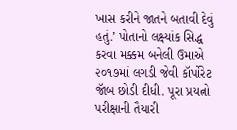ખાસ કરીને જાતને બતાવી દેવું હતું.’ પોતાનો લક્ષ્યાંક સિદ્ધ કરવા મક્કમ બનેલી ઉમાએ ૨૦૧૭માં લગડી જેવી કૉર્પોરેટ જૉબ છોડી દીધી. પૂરા પ્રયત્નો પરીક્ષાની તૈયારી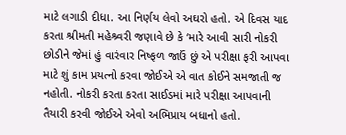માટે લગાડી દીધા. આ નિર્ણય લેવો અઘરો હતો. એ દિવસ યાદ કરતા શ્રીમતી મહેશ્ર્વરી જણાવે છે કે ‘મારે આવી સારી નોકરી છોડીને જેમાં હું વારંવાર નિષ્ફળ જાઉં છું એ પરીક્ષા ફરી આપવા માટે શું કામ પ્રયત્નો કરવા જોઈએ એ વાત કોઈને સમજાતી જ નહોતી. નોકરી કરતા કરતા સાઈડમાં મારે પરીક્ષા આપવાની તૈયારી કરવી જોઈએ એવો અભિપ્રાય બધાનો હતો.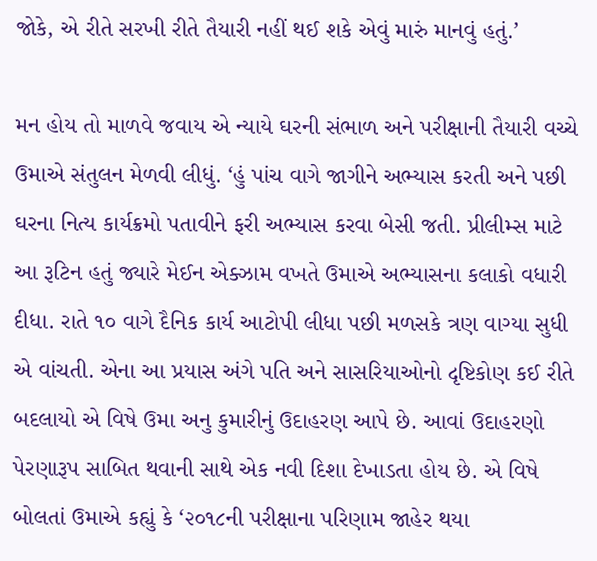જોકે, એ રીતે સરખી રીતે તૈયારી નહીં થઈ શકે એવું મારું માનવું હતું.’

મન હોય તો માળવે જવાય એ ન્યાયે ઘરની સંભાળ અને પરીક્ષાની તૈયારી વચ્ચે ઉમાએ સંતુલન મેળવી લીધું. ‘હું પાંચ વાગે જાગીને અભ્યાસ કરતી અને પછી ઘરના નિત્ય કાર્યક્રમો પતાવીને ફરી અભ્યાસ કરવા બેસી જતી. પ્રીલીમ્સ માટે આ રૂટિન હતું જ્યારે મેઈન એક્ઝામ વખતે ઉમાએ અભ્યાસના કલાકો વધારી દીધા. રાતે ૧૦ વાગે દૈનિક કાર્ય આટોપી લીધા પછી મળસકે ત્રણ વાગ્યા સુધી એ વાંચતી. એના આ પ્રયાસ અંગે પતિ અને સાસરિયાઓનો દૃષ્ટિકોણ કઈ રીતે બદલાયો એ વિષે ઉમા અનુ કુમારીનું ઉદાહરણ આપે છે. આવાં ઉદાહરણો પેરણારૂપ સાબિત થવાની સાથે એક નવી દિશા દેખાડતા હોય છે. એ વિષે બોલતાં ઉમાએ કહ્યું કે ‘૨૦૧૮ની પરીક્ષાના પરિણામ જાહેર થયા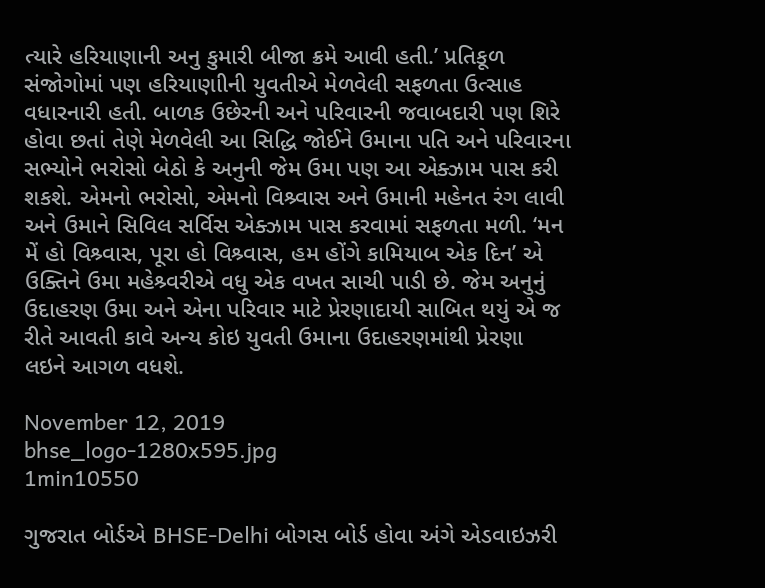ત્યારે હરિયાણાની અનુ કુમારી બીજા ક્રમે આવી હતી.’ પ્રતિકૂળ સંજોગોમાં પણ હરિયાણાીની યુવતીએ મેળવેલી સફળતા ઉત્સાહ વધારનારી હતી. બાળક ઉછેરની અને પરિવારની જવાબદારી પણ શિરે હોવા છતાં તેણે મેળવેલી આ સિદ્ધિ જોઈને ઉમાના પતિ અને પરિવારના સભ્યોને ભરોસો બેઠો કે અનુની જેમ ઉમા પણ આ એક્ઝામ પાસ કરી શકશે. એમનો ભરોસો, એમનો વિશ્ર્વાસ અને ઉમાની મહેનત રંગ લાવી અને ઉમાને સિવિલ સર્વિસ એક્ઝામ પાસ કરવામાં સફળતા મળી. ‘મન મેં હો વિશ્ર્વાસ, પૂરા હો વિશ્ર્વાસ, હમ હોંગે કામિયાબ એક દિન’ એ ઉક્તિને ઉમા મહેશ્ર્વરીએ વધુ એક વખત સાચી પાડી છે. જેમ અનુનું ઉદાહરણ ઉમા અને એના પરિવાર માટે પ્રેરણાદાયી સાબિત થયું એ જ રીતે આવતી કાવે અન્ય કોઇ યુવતી ઉમાના ઉદાહરણમાંથી પ્રેરણા લઇને આગળ વધશે.

November 12, 2019
bhse_logo-1280x595.jpg
1min10550

ગુજરાત બોર્ડએ BHSE-Delhi બોગસ બોર્ડ હોવા અંગે એડવાઇઝરી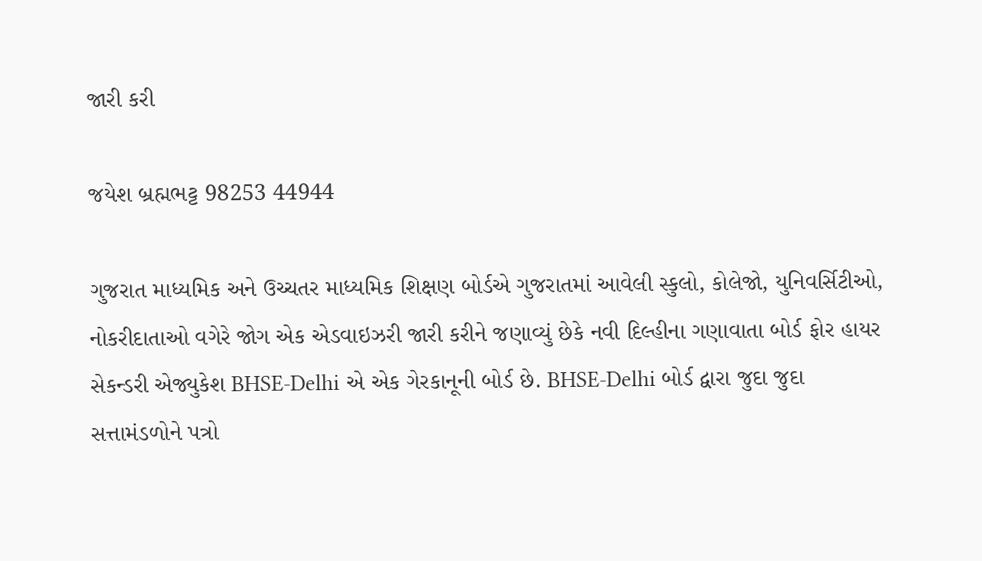જારી કરી

જયેશ બ્રહ્મભટ્ટ 98253 44944

ગુજરાત માધ્યમિક અને ઉચ્ચતર માધ્યમિક શિક્ષણ બોર્ડએ ગુજરાતમાં આવેલી સ્કુલો, કોલેજો, યુનિવર્સિટીઓ, નોકરીદાતાઓ વગેરે જોગ એક એડવાઇઝરી જારી કરીને જણાવ્યું છેકે નવી દિલ્હીના ગણાવાતા બોર્ડ ફોર હાયર સેકન્ડરી એજ્યુકેશ BHSE-Delhi એ એક ગેરકાનૂની બોર્ડ છે. BHSE-Delhi બોર્ડ દ્વારા જુદા જુદા સત્તામંડળોને પત્રો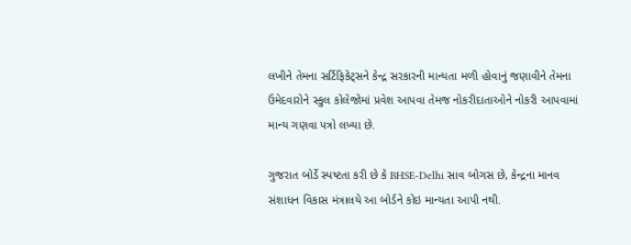લખીને તેમના સર્ટિફિકેટ્સને કેન્દ્ર સરકારની માન્યતા મળી હોવાનું જણાવીને તેમના ઉમેદવારોને સ્કુલ કોલેજોમાં પ્રવેશ આપવા તેમજ નોકરીદાતાઓને નોકરી આપવામાં માન્ય ગણવા પત્રો લખ્યા છે.

ગુજરાત બોર્ડે સ્પષ્ટતા કરી છે કે BHSE-Delhi સાવ બોગસ છે, કેન્દ્રના માનવ સંશાધન વિકાસ મંત્રાલયે આ બોર્ડને કોઇ માન્યતા આપી નથી.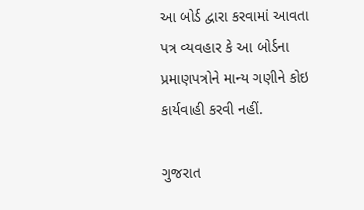આ બોર્ડ દ્વારા કરવામાં આવતા પત્ર વ્યવહાર કે આ બોર્ડના પ્રમાણપત્રોને માન્ય ગણીને કોઇ કાર્યવાહી કરવી નહીં.

ગુજરાત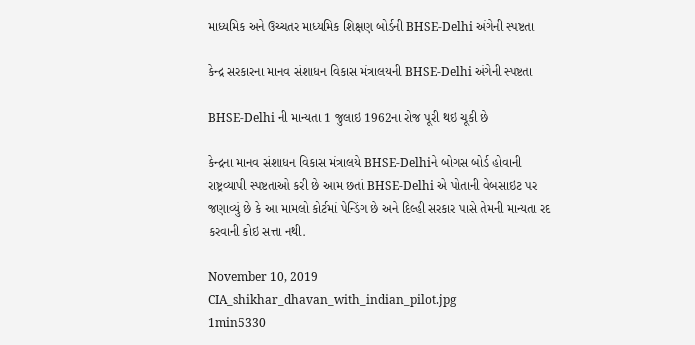માધ્યમિક અને ઉચ્ચતર માધ્યમિક શિક્ષણ બોર્ડની BHSE-Delhi અંગેની સ્પષ્ટતા

કેન્દ્ર સરકારના માનવ સંશાધન વિકાસ મંત્રાલયની BHSE-Delhi અંગેની સ્પષ્ટતા

BHSE-Delhi ની માન્યતા 1 જુલાઇ 1962ના રોજ પૂરી થઇ ચૂકી છે

કેન્દ્રના માનવ સંશાધન વિકાસ મંત્રાલયે BHSE-Delhiને બોગસ બોર્ડ હોવાની રાષ્ટ્રવ્યાપી સ્પષ્ટતાઓ કરી છે આમ છતાં BHSE-Delhi એ પોતાની વેબસાઇટ પર જણાવ્યું છે કે આ મામલો કોર્ટમાં પેન્ડિંગ છે અને દિલ્હી સરકાર પાસે તેમની માન્યતા રદ કરવાની કોઇ સત્તા નથી.

November 10, 2019
CIA_shikhar_dhavan_with_indian_pilot.jpg
1min5330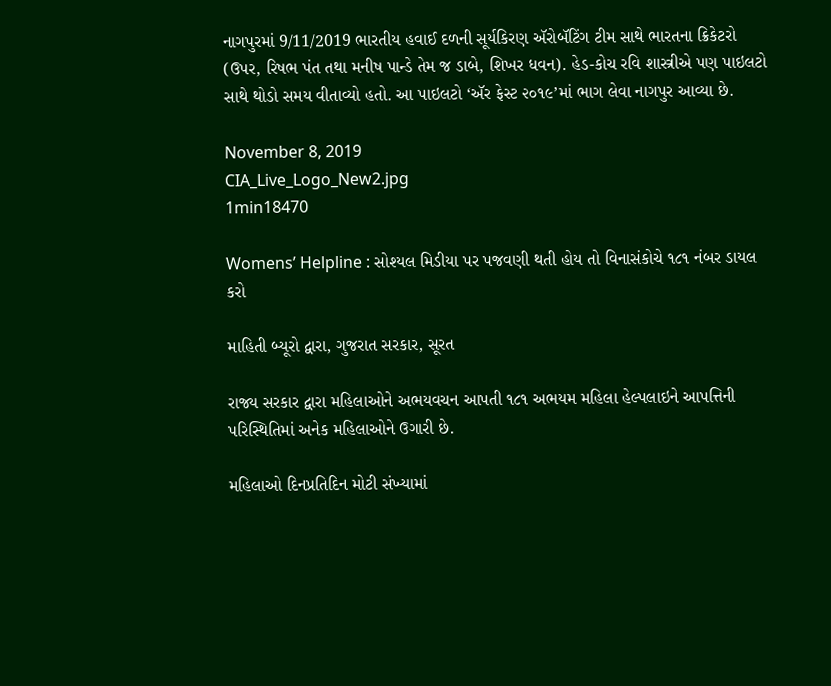નાગપુરમાં 9/11/2019 ભારતીય હવાઈ દળની સૂર્યકિરણ ઍરોબૅટિંગ ટીમ સાથે ભારતના ક્રિકેટરો (ઉપર, રિષભ પંત તથા મનીષ પાન્ડે તેમ જ ડાબે, શિખર ધવન). હેડ-કોચ રવિ શાસ્ત્રીએ પણ પાઇલટો સાથે થોડો સમય વીતાવ્યો હતો. આ પાઇલટો ‘ઍર ફેસ્ટ ૨૦૧૯’માં ભાગ લેવા નાગપુર આવ્યા છે.

November 8, 2019
CIA_Live_Logo_New2.jpg
1min18470

Womens’ Helpline : સોશ્યલ મિડીયા પર પજવણી થતી હોય તો વિનાસંકોચે ૧૮૧ નંબર ડાયલ કરો

માહિતી બ્યૂરો દ્વારા, ગુજરાત સરકાર, સૂરત

રાજ્ય સરકાર દ્વારા મહિલાઓને અભયવચન આપતી ૧૮૧ અભયમ મહિલા હેલ્પલાઇને આપત્તિની પરિસ્થિતિમાં અનેક મહિલાઓને ઉગારી છે.

મહિલાઓ દિનપ્રતિદિન મોટી સંખ્યામાં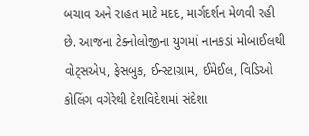બચાવ અને રાહત માટે મદદ, માર્ગદર્શન મેળવી રહી છે. આજના ટેક્નોલોજીના યુગમાં નાનકડાં મોબાઈલથી વોટ્સએપ, ફેસબુક, ઈન્સ્ટાગ્રામ, ઈમેઈલ, વિડિઓ કોલિંગ વગેરેથી દેશવિદેશમાં સંદેશા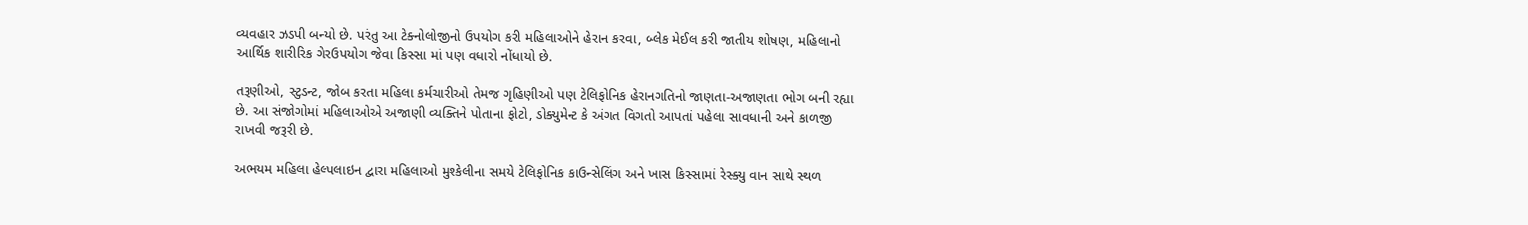વ્યવહાર ઝડપી બન્યો છે. પરંતુ આ ટેક્નોલોજીનો ઉપયોગ કરી મહિલાઓને હેરાન કરવા, બ્લેક મેઈલ કરી જાતીય શોષણ, મહિલાનો આર્થિક શારીરિક ગેરઉપયોગ જેવા કિસ્સા માં પણ વધારો નોંધાયો છે.

તરૂણીઓ, સ્ટુડન્ટ, જોબ કરતા મહિલા કર્મચારીઓ તેમજ ગૃહિણીઓ પણ ટેલિફોનિક હેરાનગતિનો જાણતા-અજાણતા ભોગ બની રહ્યા છે. આ સંજોગોમાં મહિલાઓએ અજાણી વ્યક્તિને પોતાના ફોટો, ડોક્યુમેન્ટ કે અંગત વિગતો આપતાં પહેલા સાવધાની અને કાળજી રાખવી જરૂરી છે.

અભયમ મહિલા હેલ્પલાઇન દ્વારા મહિલાઓ મુશ્કેલીના સમયે ટેલિફોનિક કાઉન્સેલિંગ અને ખાસ કિસ્સામાં રેસ્ક્યુ વાન સાથે સ્થળ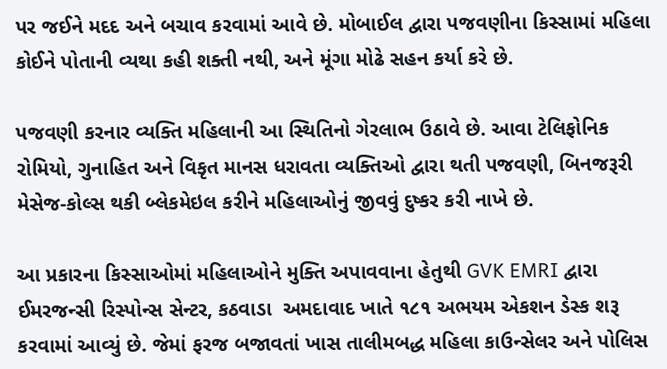પર જઈને મદદ અને બચાવ કરવામાં આવે છે. મોબાઈલ દ્વારા પજવણીના કિસ્સામાં મહિલા કોઈને પોતાની વ્યથા કહી શક્તી નથી, અને મૂંગા મોઢે સહન કર્યા કરે છે.

પજવણી કરનાર વ્યક્તિ મહિલાની આ સ્થિતિનો ગેરલાભ ઉઠાવે છે. આવા ટેલિફોનિક રોમિયો, ગુનાહિત અને વિકૃત માનસ ધરાવતા વ્યક્તિઓ દ્વારા થતી પજવણી, બિનજરૂરી મેસેજ-કોલ્સ થકી બ્લેકમેઇલ કરીને મહિલાઓનું જીવવું દુષ્કર કરી નાખે છે.

આ પ્રકારના કિસ્સાઓમાં મહિલાઓને મુક્તિ અપાવવાના હેતુથી GVK EMRI દ્વારા ઈમરજન્સી રિસ્પોન્સ સેન્ટર, કઠવાડા  અમદાવાદ ખાતે ૧૮૧ અભયમ એકશન ડેસ્ક શરૂ કરવામાં આવ્યું છે. જેમાં ફરજ બજાવતાં ખાસ તાલીમબદ્ધ મહિલા કાઉન્સેલર અને પોલિસ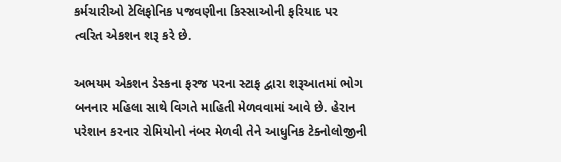કર્મચારીઓ ટેલિફોનિક પજવણીના કિસ્સાઓની ફરિયાદ પર ત્વરિત એકશન શરૂ કરે છે.

અભયમ એકશન ડેસ્કના ફરજ પરના સ્ટાફ દ્વારા શરૂઆતમાં ભોગ બનનાર મહિલા સાથે વિગતે માહિતી મેળવવામાં આવે છે. હેરાન પરેશાન કરનાર રોમિયોનો નંબર મેળવી તેને આધુનિક ટેક્નોલોજીની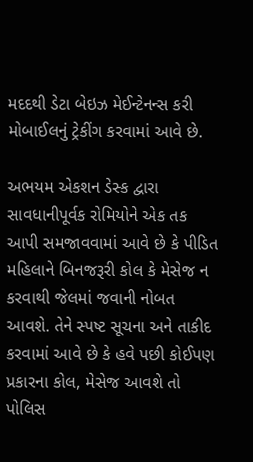મદદથી ડેટા બેઇઝ મેઈન્ટેનન્સ કરી મોબાઈલનું ટ્રેકીંગ કરવામાં આવે છે.

અભયમ એકશન ડેસ્ક દ્વારા સાવધાનીપૂર્વક રોમિયોને એક તક આપી સમજાવવામાં આવે છે કે પીડિત મહિલાને બિનજરૂરી કોલ કે મેસેજ ન કરવાથી જેલમાં જવાની નોબત આવશે. તેને સ્પષ્ટ સૂચના અને તાકીદ કરવામાં આવે છે કે હવે પછી કોઈપણ પ્રકારના કોલ, મેસેજ આવશે તો પોલિસ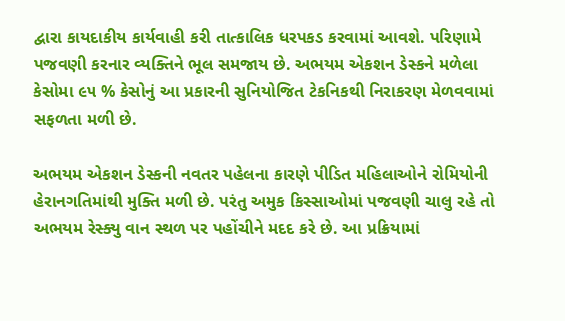દ્વારા કાયદાકીય કાર્યવાહી કરી તાત્કાલિક ધરપકડ કરવામાં આવશે. પરિણામે પજવણી કરનાર વ્યક્તિને ભૂલ સમજાય છે. અભયમ એકશન ડેસ્કને મળેલા કેસોમા ૯૫ % કેસોનું આ પ્રકારની સુનિયોજિત ટેકનિકથી નિરાકરણ મેળવવામાં સફળતા મળી છે.

અભયમ એકશન ડેસ્કની નવતર પહેલના કારણે પીડિત મહિલાઓને રોમિયોની હેરાનગતિમાંથી મુક્તિ મળી છે. પરંતુ અમુક કિસ્સાઓમાં પજવણી ચાલુ રહે તો અભયમ રેસ્ક્યુ વાન સ્થળ પર પહોંચીને મદદ કરે છે. આ પ્રક્રિયામાં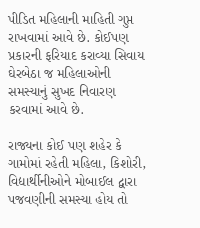પીડિત મહિલાની માહિતી ગુપ્ત રાખવામાં આવે છે. કોઈપણ પ્રકારની ફરિયાદ કરાવ્યા સિવાય ઘેરબેઠા જ મહિલાઓની સમસ્યાનું સુખદ નિવારણ કરવામાં આવે છે.

રાજ્યના કોઈ પણ શહેર કે ગામોમાં રહેતી મહિલા, કિશોરી, વિદ્યાર્થીનીઓને મોબાઈલ દ્વારા પજવણીની સમસ્યા હોય તો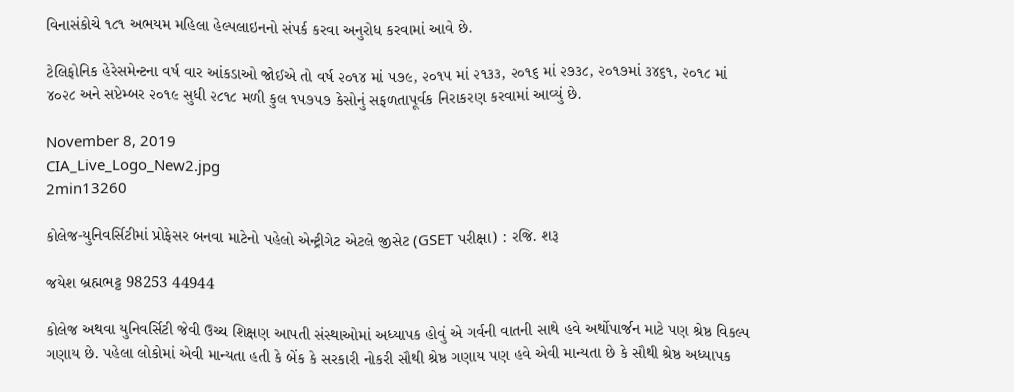વિનાસંકોચે ૧૮૧ અભયમ મહિલા હેલ્પલાઇનનો સંપર્ક કરવા અનુરોધ કરવામાં આવે છે.

ટેલિફોનિક હેરેસમેન્ટના વર્ષ વાર આંકડાઓ જોઈએ તો વર્ષ ૨૦૧૪ માં ૫૭૯, ૨૦૧૫ માં ૨૧૩૩, ૨૦૧૬ માં ૨૭૩૮, ૨૦૧૭માં ૩૪૬૧, ૨૦૧૮ માં ૪૦૨૮ અને સપ્ટેમ્બર ૨૦૧૯ સુધી ૨૮૧૮ મળી કુલ ૧૫૭૫૭ કેસોનું સફળતાપૂર્વક નિરાકરણ કરવામાં આવ્યું છે.

November 8, 2019
CIA_Live_Logo_New2.jpg
2min13260

કોલેજ-યુનિવર્સિટીમાં પ્રોફેસર બનવા માટેનો પહેલો એન્ટ્રીગેટ એટલે જીસેટ (GSET પરીક્ષા) : રજિ. શરૂ

જયેશ બ્રહ્મભટ્ટ 98253 44944

કોલેજ અથવા યુનિવર્સિટી જેવી ઉચ્ચ શિક્ષણ આપતી સંસ્થાઓમાં અધ્યાપક હોવું એ ગર્વની વાતની સાથે હવે અર્થોપાર્જન માટે પણ શ્રેષ્ઠ વિકલ્પ ગણાય છે. પહેલા લોકોમાં એવી માન્યતા હતી કે બેંક કે સરકારી નોકરી સૌથી શ્રેષ્ઠ ગણાય પણ હવે એવી માન્યતા છે કે સૌથી શ્રેષ્ઠ અધ્યાપક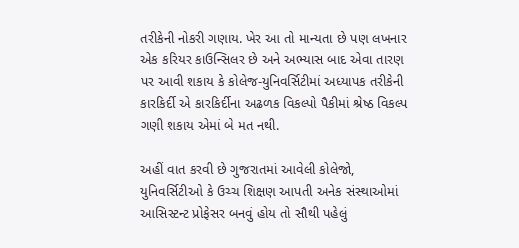તરીકેની નોકરી ગણાય. ખેર આ તો માન્યતા છે પણ લખનાર એક કરિયર કાઉન્સિલર છે અને અભ્યાસ બાદ એવા તારણ પર આવી શકાય કે કોલેજ-યુનિવર્સિટીમાં અધ્યાપક તરીકેની કારકિર્દી એ કારકિર્દીના અઢળક વિકલ્પો પૈકીમાં શ્રેષ્ઠ વિકલ્પ ગણી શકાય એમાં બે મત નથી.

અહીં વાત કરવી છે ગુજરાતમાં આવેલી કોલેજો, યુનિવર્સિટીઓ કે ઉચ્ચ શિક્ષણ આપતી અનેક સંસ્થાઓમાં આસિસ્ટન્ટ પ્રોફેસર બનવું હોય તો સૌથી પહેલું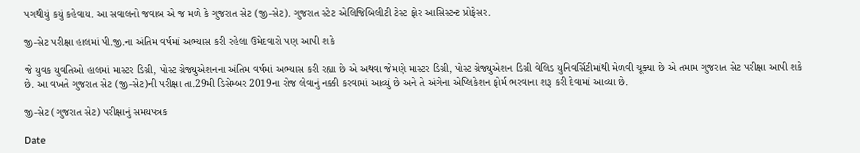પગથીયું કયું કહેવાય. આ સવાલનો જવાબ એ જ મળે કે ગુજરાત સેટ (જી-સેટ). ગુજરાત સ્ટેટ એલિજિબિલીટી ટેસ્ટ ફોર આસિસ્ટન્ટ પ્રોફેસર.

જી-સેટ પરીક્ષા હાલમાં પી.જી.ના અંતિમ વર્ષમાં અભ્યાસ કરી રહેલા ઉમેદવારો પણ આપી શકે

જે યુવક યુવતિઓ હાલમાં માસ્ટર ડિગ્રી, પોસ્ટ ગ્રેજ્યુએશનના અંતિમ વર્ષમાં અભ્યાસ કરી રહ્યા છે એ અથવા જેમણે માસ્ટર ડિગ્રી, પોસ્ટ ગ્રેજ્યુએશન ડિગ્રી વેલિડ યુનિવર્સિટીમાંથી મેળવી ચૂક્યા છે એ તમામ ગુજરાત સેટ પરીક્ષા આપી શકે છે. આ વખતે ગુજરાત સેટ (જી-સેટ)ની પરીક્ષા તા.29મી ડિસેમ્બર 2019ના રોજ લેવાનું નક્કી કરવામાં આવ્યું છે અને તે અંગેના એપ્લિકેશન ફોર્મ ભરવાના શરૂ કરી દેવામાં આવ્યા છે.

જી-સેટ (ગુજરાત સેટ) પરીક્ષાનું સમયપત્રક

Date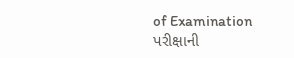of Examination
પરીક્ષાની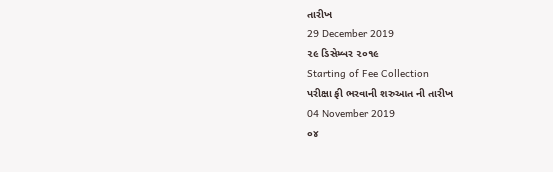તારીખ
29 December 2019
૨૯ ડિસેમ્બર ૨૦૧૯
Starting of Fee Collection
પરીક્ષા ફી ભરવાની શરુઆત ની તારીખ
04 November 2019
૦૪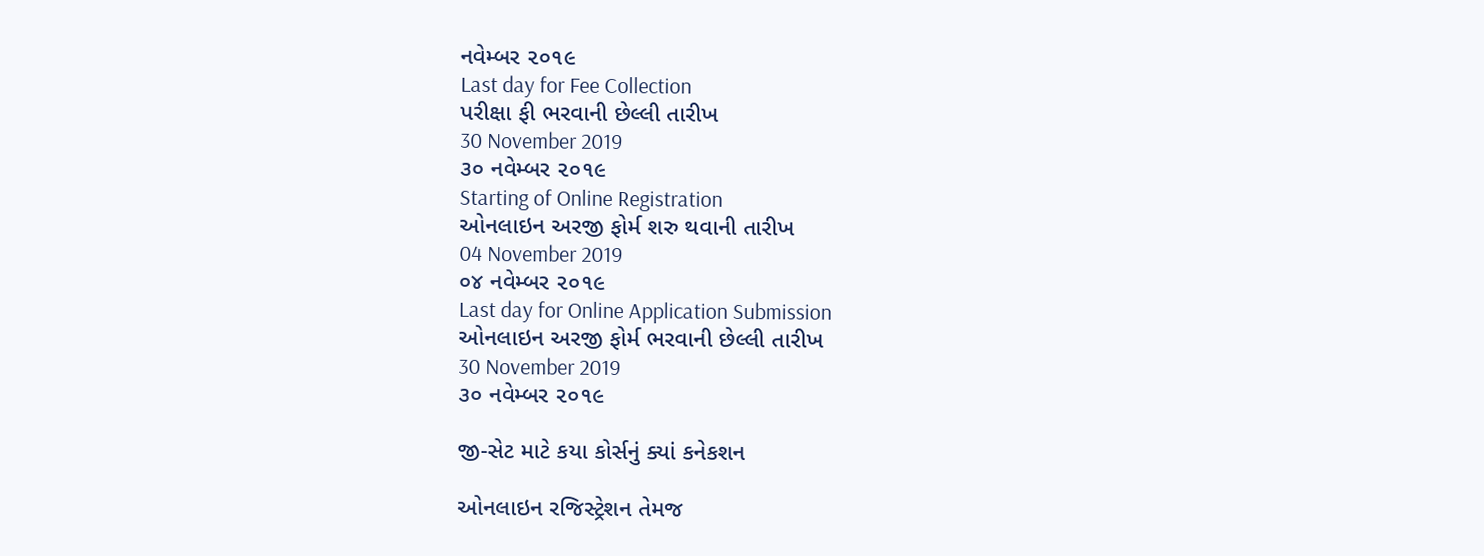નવેમ્બર ૨૦૧૯
Last day for Fee Collection
પરીક્ષા ફી ભરવાની છેલ્લી તારીખ
30 November 2019
૩૦ નવેમ્બર ૨૦૧૯
Starting of Online Registration
ઓનલાઇન અરજી ફોર્મ શરુ થવાની તારીખ
04 November 2019
૦૪ નવેમ્બર ૨૦૧૯
Last day for Online Application Submission
ઓનલાઇન અરજી ફોર્મ ભરવાની છેલ્લી તારીખ
30 November 2019
૩૦ નવેમ્બર ૨૦૧૯

જી-સેટ માટે કયા કોર્સનું ક્યાં કનેકશન

ઓનલાઇન રજિસ્ટ્રેશન તેમજ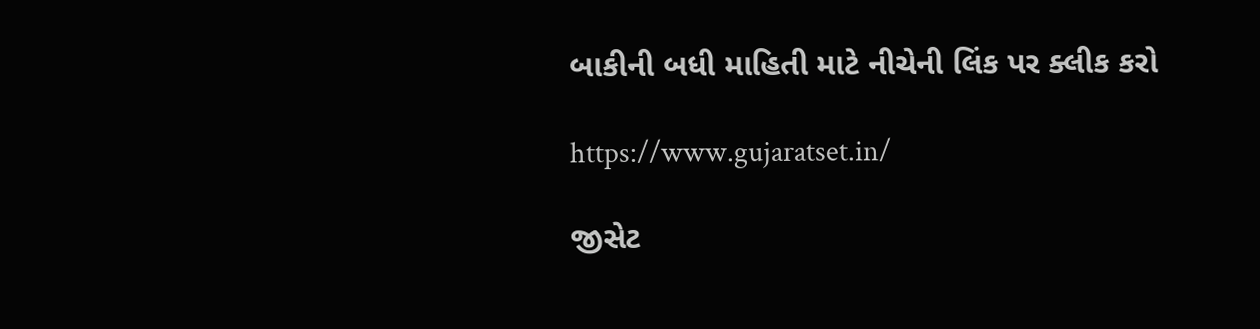બાકીની બધી માહિતી માટે નીચેની લિંક પર ક્લીક કરો

https://www.gujaratset.in/

જીસેટ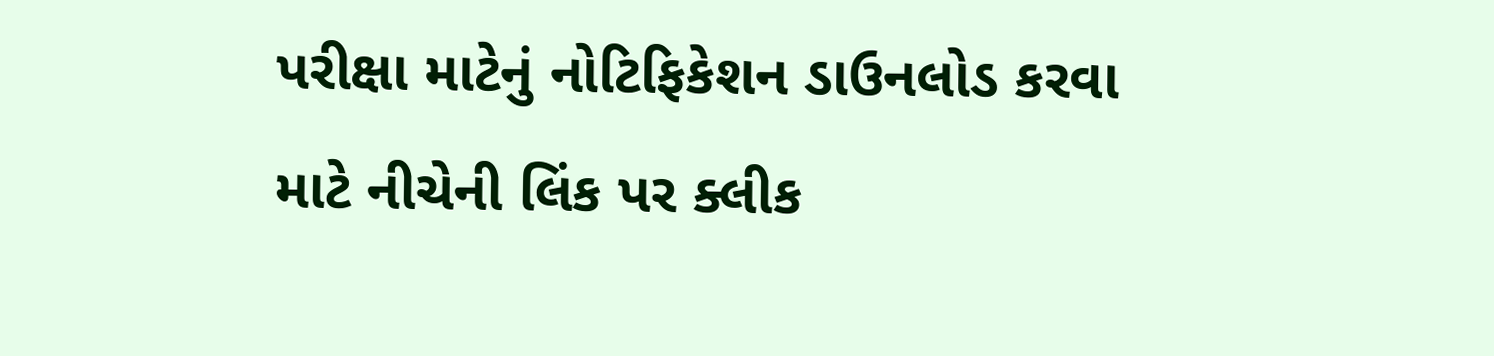પરીક્ષા માટેનું નોટિફિકેશન ડાઉનલોડ કરવા માટે નીચેની લિંક પર ક્લીક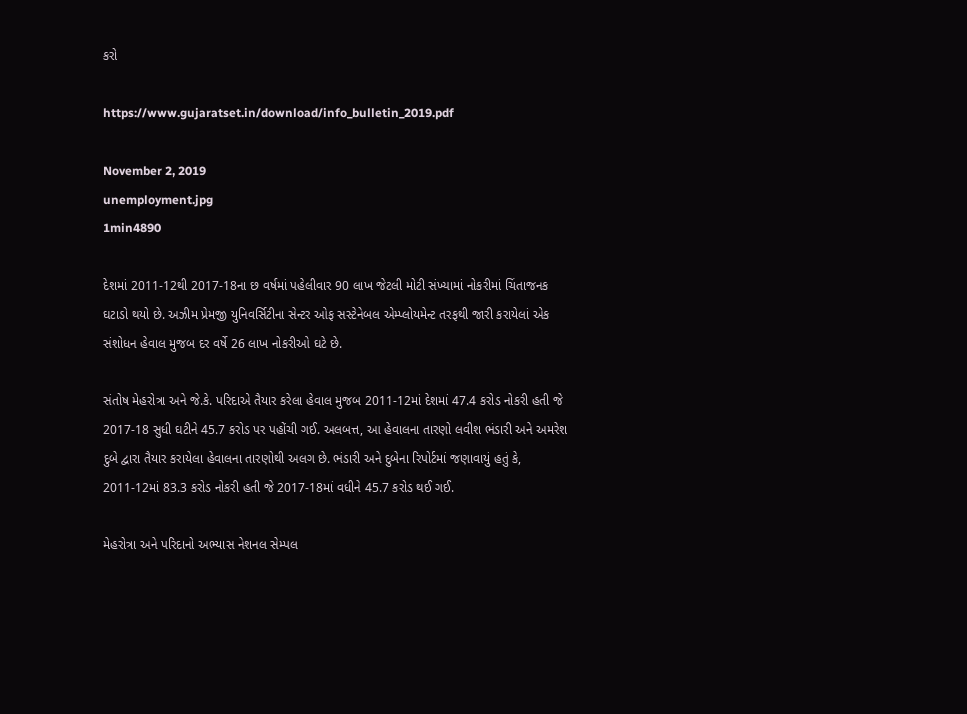કરો

https://www.gujaratset.in/download/info_bulletin_2019.pdf

November 2, 2019
unemployment.jpg
1min4890

દેશમાં 2011-12થી 2017-18ના છ વર્ષમાં પહેલીવાર 90 લાખ જેટલી મોટી સંખ્યામાં નોકરીમાં ચિંતાજનક ઘટાડો થયો છે. અઝીમ પ્રેમજી યુનિવર્સિટીના સેન્ટર ઓફ સસ્ટેનેબલ એમ્પ્લોયમેન્ટ તરફથી જારી કરાયેલાં એક સંશોધન હેવાલ મુજબ દર વર્ષે 26 લાખ નોકરીઓ ઘટે છે.

સંતોષ મેહરોત્રા અને જે.કે. પરિદાએ તૈયાર કરેલા હેવાલ મુજબ 2011-12માં દેશમાં 47.4 કરોડ નોકરી હતી જે 2017-18 સુધી ઘટીને 45.7 કરોડ પર પહોંચી ગઈ. અલબત્ત, આ હેવાલના તારણો લવીશ ભંડારી અને અમરેશ દુબે દ્વારા તૈયાર કરાયેલા હેવાલના તારણોથી અલગ છે. ભંડારી અને દુબેના રિપોર્ટમાં જણાવાયું હતું કે, 2011-12માં 83.3 કરોડ નોકરી હતી જે 2017-18માં વધીને 45.7 કરોડ થઈ ગઈ.

મેહરોત્રા અને પરિદાનો અભ્યાસ નેશનલ સેમ્પલ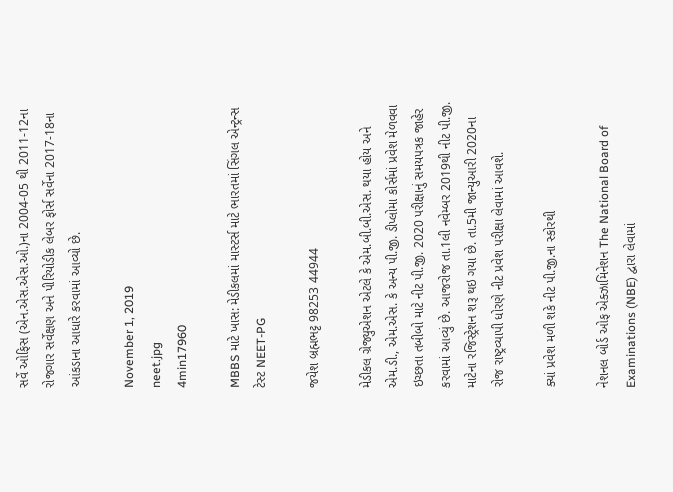સર્વે ઓફિસ (એન.એસ.એસ.ઓ.)ના 2004-05 થી 2011-12ના રોજગાર સર્વેક્ષણ અને પીરિયોડીક લેબર ફોર્સ સર્વેના 2017-18ના આંકડાના આધારે કરવામાં આવ્યો છે.

November 1, 2019
neet.jpg
4min17960

MBBS માટે ખાસ: મેડીકલમાં માસ્ટર્સ માટે ભારતમાં સિંગલ એન્ટ્રન્સ ટેસ્ટ NEET-PG

જયેશ બ્રહ્મભટ્ટ 98253 44944

મેડીકલ ગ્રેજ્યુએશન એટલે કે એમ.બી.બી.એસ. થયા હોય અને એમ.ડી., એમ.એસ. કે અન્ય પી.જી. ડીપ્લોમા કોર્સમાં પ્રવેશ મેળવવા ઇચ્છતા તબીબો માટે નીટ પી.જી. 2020 પરીક્ષાનું સમયપત્રક જાહેર કરવામાં આવ્યું છે. આજરોજ તા.1લી નવેમ્બર 2019થી નીટ પી.જી. માટેના રજિસ્ટ્રેશન શરૂ થઇ ગયા છે. તા.5મી જાન્યુઆરી 2020ના રોજ રાષ્ટ્રવ્યાપી ધોરણે નીટ પ્રવેશ પરીક્ષા લેવામાં આવશે.

ક્યાં પ્રવેશ મળી શકે નીટ પી.જી.ના સ્કોરથી

નેશનલ બોર્ડ ઓફ એક્ઝામિનેશન The National Board of Examinations (NBE) દ્વારા લેવામાં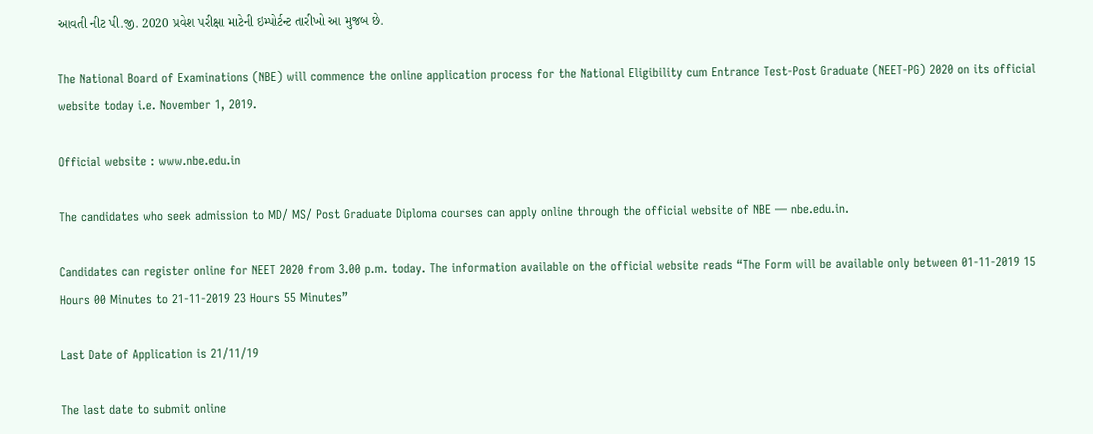આવતી નીટ પી.જી. 2020 પ્રવેશ પરીક્ષા માટેની ઇમ્પોર્ટન્ટ તારીખો આ મુજબ છે.

The National Board of Examinations (NBE) will commence the online application process for the National Eligibility cum Entrance Test-Post Graduate (NEET-PG) 2020 on its official website today i.e. November 1, 2019.

Official website : www.nbe.edu.in

The candidates who seek admission to MD/ MS/ Post Graduate Diploma courses can apply online through the official website of NBE — nbe.edu.in.

Candidates can register online for NEET 2020 from 3.00 p.m. today. The information available on the official website reads “The Form will be available only between 01-11-2019 15 Hours 00 Minutes to 21-11-2019 23 Hours 55 Minutes”

Last Date of Application is 21/11/19

The last date to submit online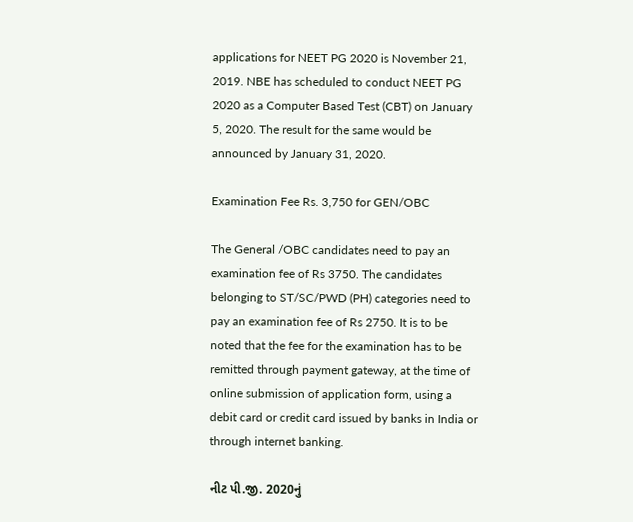applications for NEET PG 2020 is November 21, 2019. NBE has scheduled to conduct NEET PG 2020 as a Computer Based Test (CBT) on January 5, 2020. The result for the same would be announced by January 31, 2020.

Examination Fee Rs. 3,750 for GEN/OBC

The General /OBC candidates need to pay an examination fee of Rs 3750. The candidates belonging to ST/SC/PWD (PH) categories need to pay an examination fee of Rs 2750. It is to be noted that the fee for the examination has to be remitted through payment gateway, at the time of online submission of application form, using a debit card or credit card issued by banks in India or through internet banking.

નીટ પી.જી. 2020નું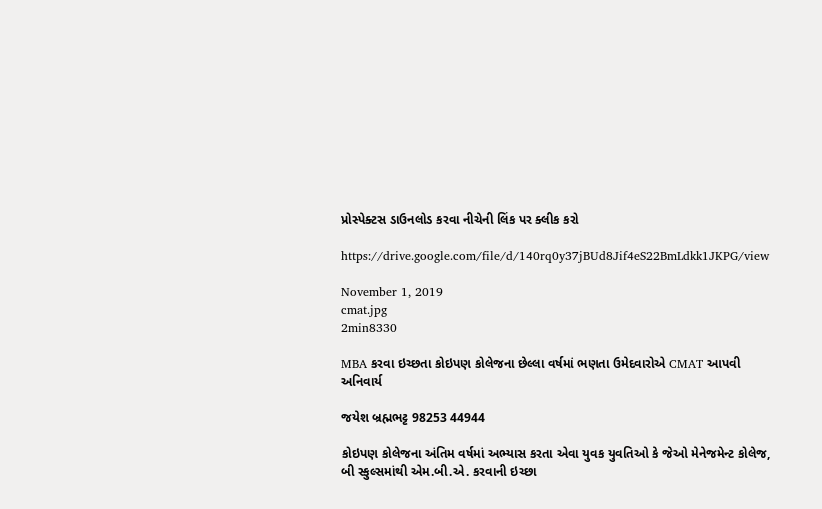પ્રોસ્પેક્ટસ ડાઉનલોડ કરવા નીચેની લિંક પર ક્લીક કરો

https://drive.google.com/file/d/140rq0y37jBUd8Jif4eS22BmLdkk1JKPG/view

November 1, 2019
cmat.jpg
2min8330

MBA કરવા ઇચ્છતા કોઇપણ કોલેજના છેલ્લા વર્ષમાં ભણતા ઉમેદવારોએ CMAT આપવી અનિવાર્ય

જયેશ બ્રહ્મભટ્ટ 98253 44944

કોઇપણ કોલેજના અંતિમ વર્ષમાં અભ્યાસ કરતા એવા યુવક યુવતિઓ કે જેઓ મેનેજમેન્ટ કોલેજ, બી સ્કુલ્સમાંથી એમ.બી.એ. કરવાની ઇચ્છા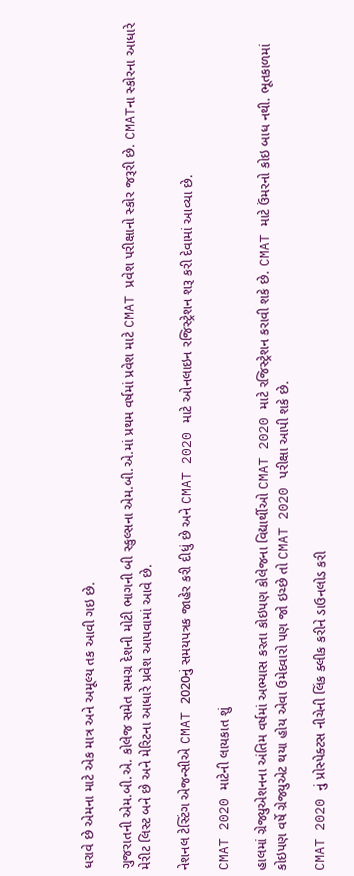ધરાવે છે એમના માટે એક માત્ર અને અમૂલ્ય તક આવી ગઇ છે.

ગુજરાતની એમ.બી.એ. કોલેજ સમેત સમગ્ર દેશની મોટી ભાગની બી સ્કુલ્સના એમ.બી.એ.માં પ્રથમ વર્ષમાં પ્રવેશ માટે CMAT પ્રવેશ પરીક્ષાનો સ્કોર જરૂરી છે. CMATના સ્કોરના આધારે મેરીટ લિસ્ટ બને છે અને મેરિટના આધારે પ્રવેશ આપવામાં આવે છે.

નેશનલ ટેસ્ટિંગ એજન્સીએ CMAT 2020નું સમયપત્રક જાહેર કરી દીધું છે અને CMAT 2020 માટે ઓનલાઇન રજિસ્ટ્રેશન શરૂ કરી દેવામાં આવ્યા છે.

CMAT 2020 માટેની લાયકાત શું

હાલમાં ગ્રેજ્યુએશનના અંતિમ વર્ષમાં અભ્યાસ કરતા કોઇપણ કોલેજના વિદ્યાર્થીઓ CMAT 2020 માટે રજિસ્ટ્રેશન કરાવી શકે છે. CMAT માટે ઉંમરનો કોઇ બાધ નથી. ભૂતકાળમાં કોઇપણ વર્ષે ગ્રેજ્યુએટ થયા હોય એવા ઉમેદવારો પણ જો ઇચ્છે તો CMAT 2020 પરીક્ષા આપી શકે છે.

CMAT 2020 નું પ્રોસ્પેક્ટસ નીચેની લિંક ક્લીક કરીને ડાઉનલોડ કરી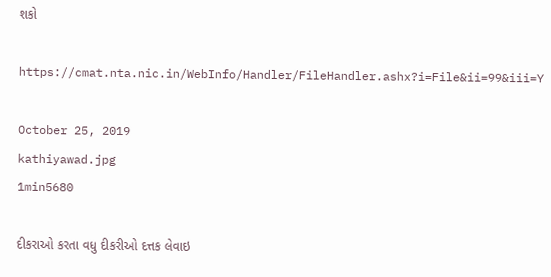શકો

https://cmat.nta.nic.in/WebInfo/Handler/FileHandler.ashx?i=File&ii=99&iii=Y

October 25, 2019
kathiyawad.jpg
1min5680

દીકરાઓ કરતા વધુ દીકરીઓ દત્તક લેવાઇ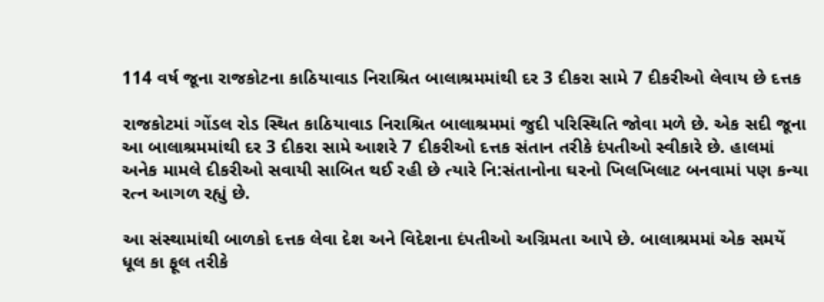114 વર્ષ જૂના રાજકોટના કાઠિયાવાડ નિરાશ્રિત બાલાશ્રમમાંથી દર 3 દીકરા સામે 7 દીકરીઓ લેવાય છે દત્તક

રાજકોટમાં ગોંડલ રોડ સ્થિત કાઠિયાવાડ નિરાશ્રિત બાલાશ્રમમાં જુદી પરિસ્થિતિ જોવા મળે છે. એક સદી જૂના આ બાલાશ્રમમાંથી દર 3 દીકરા સામે આશરે 7 દીકરીઓ દત્તક સંતાન તરીકે દંપતીઓ સ્વીકારે છે. હાલમાં અનેક મામલે દીકરીઓ સવાયી સાબિત થઈ રહી છે ત્યારે નિ:સંતાનોના ઘરનો ખિલખિલાટ બનવામાં પણ કન્યા રત્ન આગળ રહ્યું છે.

આ સંસ્થામાંથી બાળકો દત્તક લેવા દેશ અને વિદેશના દંપતીઓ અગ્રિમતા આપે છે. બાલાશ્રમમાં એક સમયેં ધૂલ કા ફૂલ તરીકે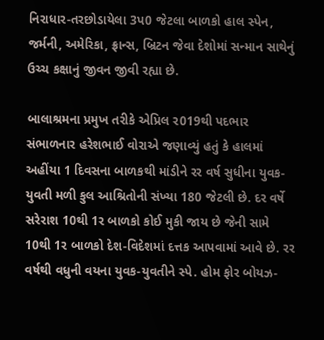નિરાધાર-તરછોડાયેલા 3પ0 જેટલા બાળકો હાલ સ્પેન, જર્મની, અમેરિકા, ફ્રાન્સ, બ્રિટન જેવા દેશોમાં સન્માન સાથેનું ઉચ્ચ કક્ષાનું જીવન જીવી રહ્યા છે.

બાલાશ્રમના પ્રમુખ તરીકે એપ્રિલ ર019થી પદભાર સંભાળનાર હરેશભાઈ વોરાએ જણાવ્યું હતું કે હાલમાં અહીંયા 1 દિવસના બાળકથી માંડીને રર વર્ષ સુધીના યુવક-યુવતી મળી કુલ આશ્રિતોની સંખ્યા 180 જેટલી છે. દર વર્ષે સરેરાશ 10થી 1ર બાળકો કોઈ મુકી જાય છે જેની સામે 10થી 1ર બાળકો દેશ-વિદેશમાં દત્તક આપવામાં આવે છે. રર વર્ષથી વધુની વયના યુવક-યુવતીને સ્પે. હોમ ફોર બોયઝ-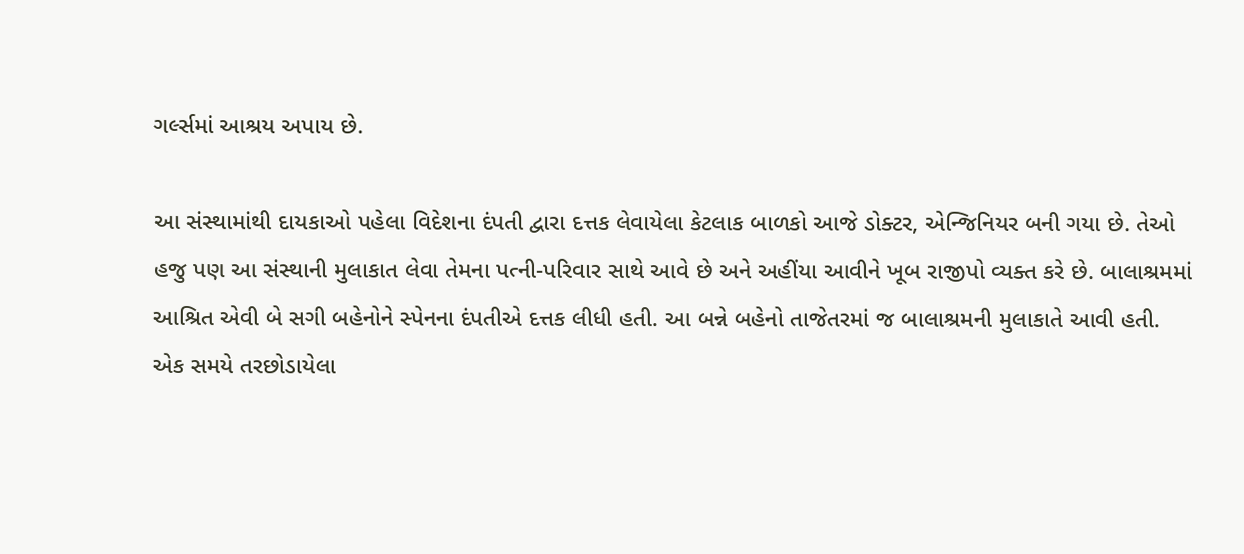ગર્લ્સમાં આશ્રય અપાય છે.

આ સંસ્થામાંથી દાયકાઓ પહેલા વિદેશના દંપતી દ્વારા દત્તક લેવાયેલા કેટલાક બાળકો આજે ડોક્ટર, એન્જિનિયર બની ગયા છે. તેઓ હજુ પણ આ સંસ્થાની મુલાકાત લેવા તેમના પત્ની-પરિવાર સાથે આવે છે અને અહીંયા આવીને ખૂબ રાજીપો વ્યક્ત કરે છે. બાલાશ્રમમાં આશ્રિત એવી બે સગી બહેનોને સ્પેનના દંપતીએ દત્તક લીધી હતી. આ બન્ને બહેનો તાજેતરમાં જ બાલાશ્રમની મુલાકાતે આવી હતી. એક સમયે તરછોડાયેલા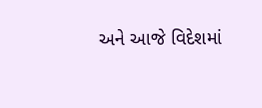અને આજે વિદેશમાં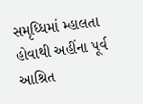સમૃધ્ધિમાં મ્હાલતા હોવાથી અહીંના પૂર્વ આશ્રિત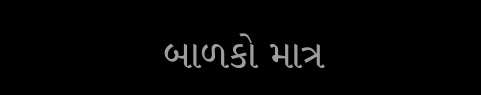બાળકો માત્ર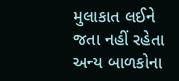મુલાકાત લઈને જતા નહીં રહેતા અન્ય બાળકોના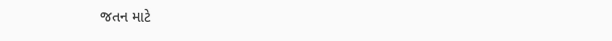જતન માટે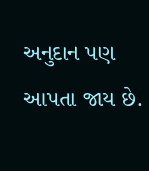અનુદાન પણ આપતા જાય છે.